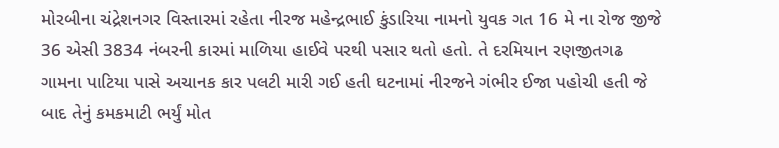મોરબીના ચંદ્રેશનગર વિસ્તારમાં રહેતા નીરજ મહેન્દ્રભાઈ કુંડારિયા નામનો યુવક ગત 16 મે ના રોજ જીજે 36 એસી 3834 નંબરની કારમાં માળિયા હાઈવે પરથી પસાર થતો હતો. તે દરમિયાન રણજીતગઢ ગામના પાટિયા પાસે અચાનક કાર પલટી મારી ગઈ હતી ઘટનામાં નીરજને ગંભીર ઈજા પહોચી હતી જે બાદ તેનું કમકમાટી ભર્યું મોત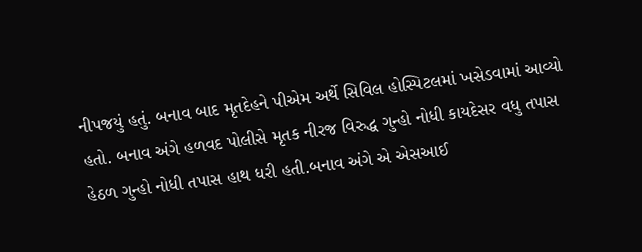નીપજયું હતું. બનાવ બાદ મૃતદેહને પીએમ અર્થે સિવિલ હોસ્પિટલમાં ખસેડવામાં આવ્યો હતો. બનાવ અંગે હળવદ પોલીસે મૃતક નીરજ વિરુદ્ધ ગુન્હો નોધી કાયદેસર વધુ તપાસ હેઠળ ગુન્હો નોધી તપાસ હાથ ધરી હતી.બનાવ અંગે એ એસઆઈ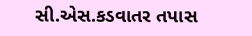સી.એસ.કડવાતર તપાસ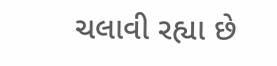ચલાવી રહ્યા છે